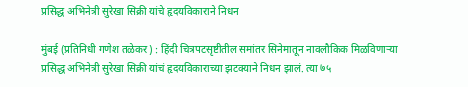प्रसिद्ध अभिनेत्री सुरेखा सिक्री यांचे हृदयविकाराने निधन

मुंबई (प्रतिनिधी गणेश तळेकर) : हिंदी चित्रपटसृष्टीतील समांतर सिनेमातून नावलौकिक मिळविणाऱ्या प्रसिद्ध अभिनेत्री सुरेखा सिक्री यांचं हृदयविकाराच्या झटक्याने निधन झालं. त्या ७५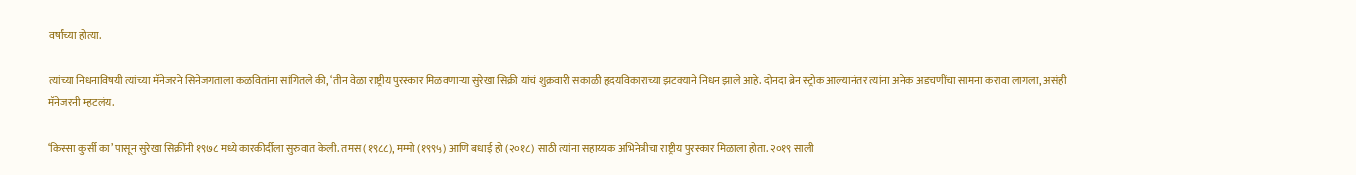वर्षांच्या होत्या.

त्यांच्या निधनाविषयी त्यांच्या मॅनेजरने सिनेजगताला कळवितांना सांगितले की, ‘तीन वेळा राष्ट्रीय पुरस्कार मिळवणाऱ्या सुरेखा सिक्री यांचं शुक्रवारी सकाळी हृदयविकाराच्या झटक्याने निधन झाले आहे. दोनदा ब्रेन स्ट्रोक आल्यानंतर त्यांना अनेक अडचणींचा सामना करावा लागला, असंही मॅनेजरनी म्हटलंय.

‘किस्सा कुर्सी का’ पासून सुरेखा सिक्रींनी १९७८ मध्ये कारकीर्दीला सुरुवात केली. तमस (१९८८), मम्मो (१९९५) आणि बधाई हो (२०१८) साठी त्यांना सहाय्यक अभिनेत्रीचा राष्ट्रीय पुरस्कार मिळाला होता. २०१९ साली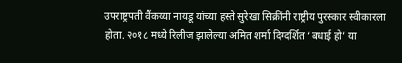उपराष्ट्रपती वैंकय्या नायडू यांच्या हस्ते सुरेखा सिक्रींनी राष्ट्रीय पुरस्कार स्वीकारला होता. २०१८ मध्ये रिलीज झालेल्या अमित शर्मा दिग्दर्शित ‘बधाई हो’ या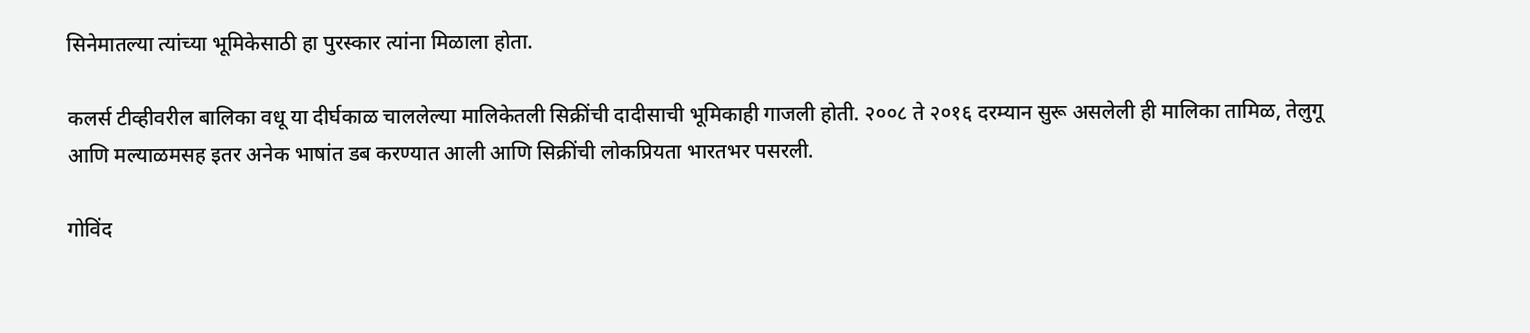सिनेमातल्या त्यांच्या भूमिकेसाठी हा पुरस्कार त्यांना मिळाला होता.

कलर्स टीव्हीवरील बालिका वधू या दीर्घकाळ चाललेल्या मालिकेतली सिक्रींची दादीसाची भूमिकाही गाजली होती. २००८ ते २०१६ दरम्यान सुरू असलेली ही मालिका तामिळ, तेलुगू आणि मल्याळमसह इतर अनेक भाषांत डब करण्यात आली आणि सिक्रींची लोकप्रियता भारतभर पसरली.

गोविंद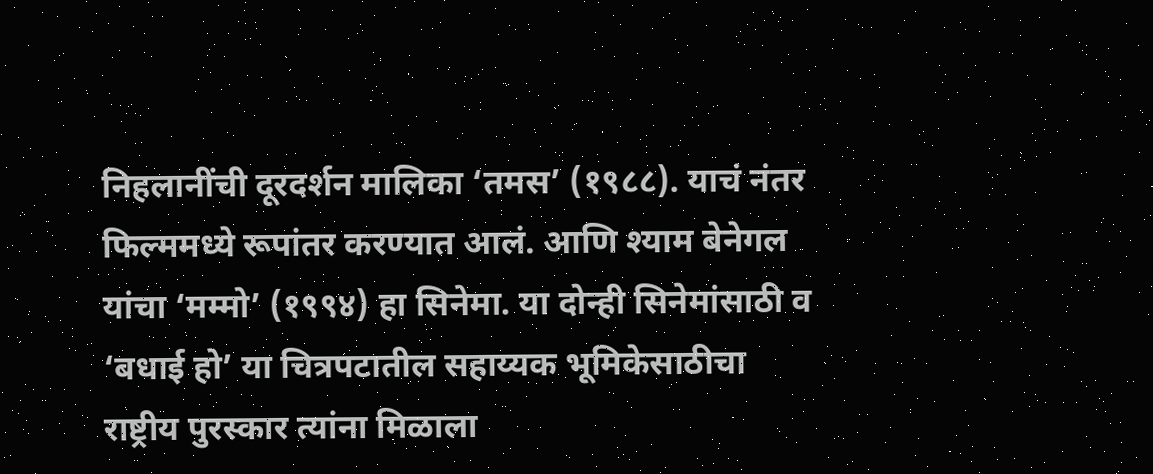निहलानींची दूरदर्शन मालिका ‘तमस’ (१९८८). याचं नंतर फिल्ममध्ये रूपांतर करण्यात आलं. आणि श्याम बेनेगल यांचा ‘मम्मो’ (१९९४) हा सिनेमा. या दोन्ही सिनेमांसाठी व ‘बधाई हो’ या चित्रपटातील सहाय्यक भूमिकेसाठीचा राष्ट्रीय पुरस्कार त्यांना मिळाला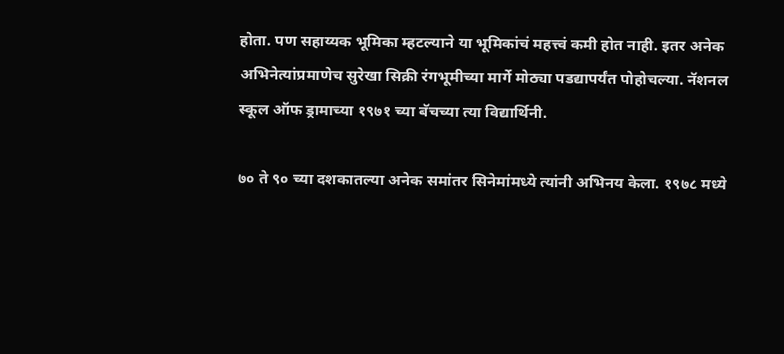होता. पण सहाय्यक भूमिका म्हटल्याने या भूमिकांचं महत्त्वं कमी होत नाही. इतर अनेक अभिनेत्यांप्रमाणेच सुरेखा सिक्री रंगभूमीच्या मार्गे मोठ्या पडद्यापर्यंत पोहोचल्या. नॅशनल स्कूल ऑफ ड्रामाच्या १९७१ च्या बॅचच्या त्या विद्यार्थिनी.

७० ते ९० च्या दशकातल्या अनेक समांतर सिनेमांमध्ये त्यांनी अभिनय केला. १९७८ मध्ये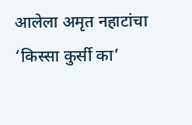आलेला अमृत नहाटांचा ‘किस्सा कुर्सी का’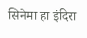सिनेमा हा इंदिरा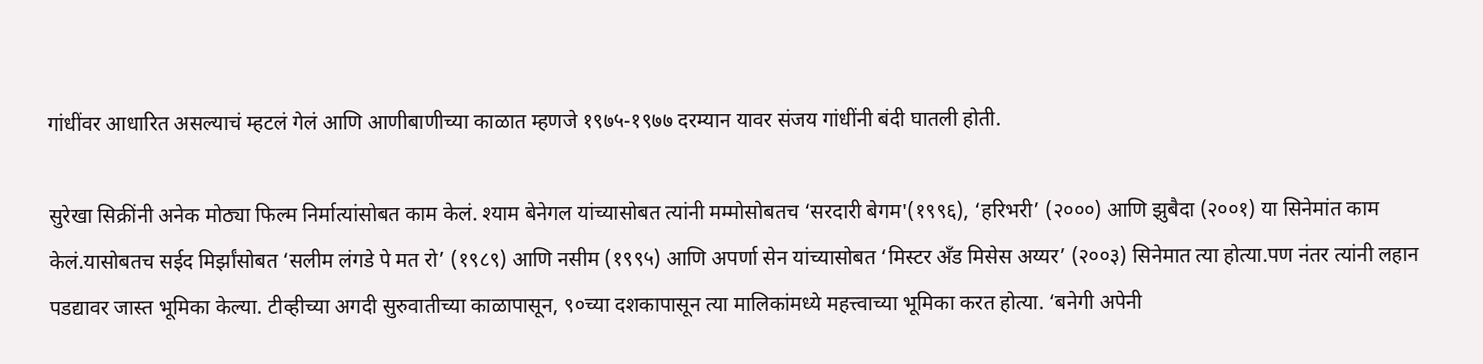गांधींवर आधारित असल्याचं म्हटलं गेलं आणि आणीबाणीच्या काळात म्हणजे १९७५-१९७७ दरम्यान यावर संजय गांधींनी बंदी घातली होती.

सुरेखा सिक्रींनी अनेक मोठ्या फिल्म निर्मात्यांसोबत काम केलं. श्याम बेनेगल यांच्यासोबत त्यांनी मम्मोसोबतच ‘सरदारी बेगम'(१९९६), ‘हरिभरी’ (२०००) आणि झुबैदा (२००१) या सिनेमांत काम केलं.यासोबतच सईद मिर्झांसोबत ‘सलीम लंगडे पे मत रो’ (१९८९) आणि नसीम (१९९५) आणि अपर्णा सेन यांच्यासोबत ‘मिस्टर अँड मिसेस अय्यर’ (२००३) सिनेमात त्या होत्या.पण नंतर त्यांनी लहान पडद्यावर जास्त भूमिका केल्या. टीव्हीच्या अगदी सुरुवातीच्या काळापासून, ९०च्या दशकापासून त्या मालिकांमध्ये महत्त्वाच्या भूमिका करत होत्या. ‘बनेगी अपेनी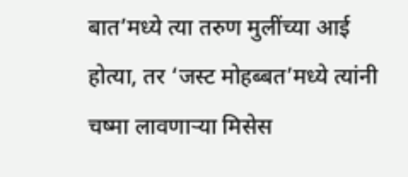बात’मध्ये त्या तरुण मुलींच्या आई होत्या, तर ‘जस्ट मोहब्बत’मध्ये त्यांनी चष्मा लावणाऱ्या मिसेस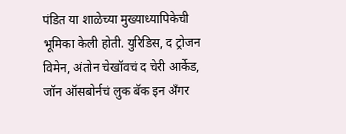पंडित या शाळेच्या मुख्याध्यापिकेची भूमिका केली होती. युरिडिस, द ट्रोजन विमेन, अंतोन चेखॉवचं द चेरी आर्केड, जॉन ऑसबोर्नचं लुक बॅक इन अँगर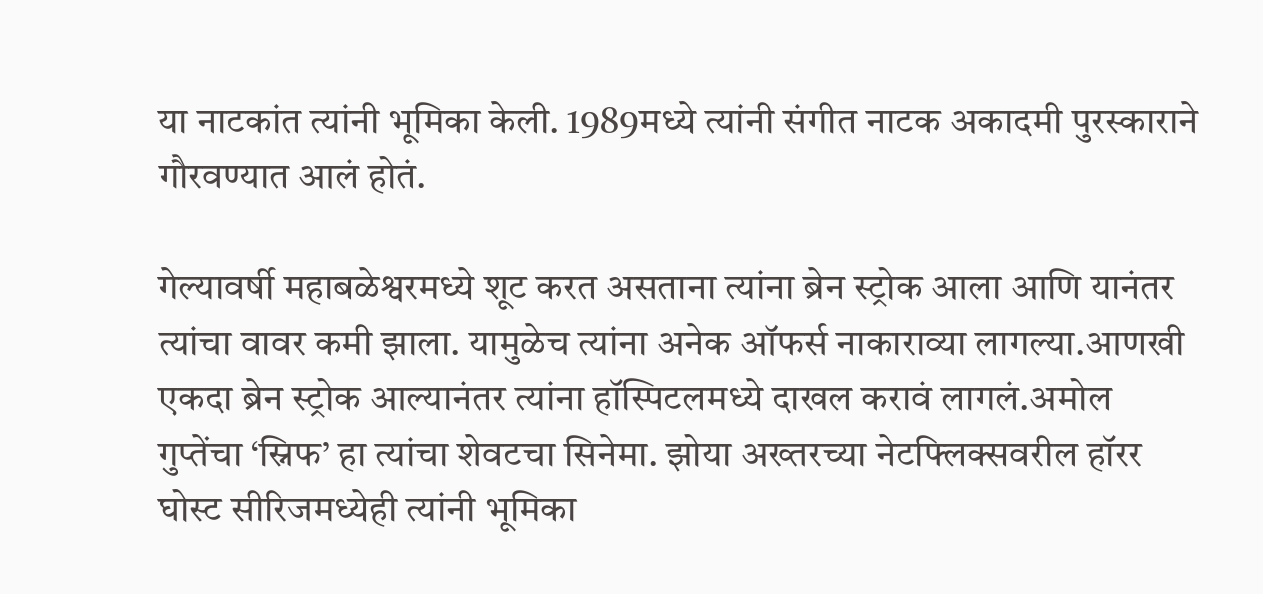या नाटकांत त्यांनी भूमिका केली. 1989मध्ये त्यांनी संगीत नाटक अकादमी पुरस्काराने गौरवण्यात आलं होतं.

गेल्यावर्षी महाबळेश्वरमध्ये शूट करत असताना त्यांना ब्रेन स्ट्रोक आला आणि यानंतर त्यांचा वावर कमी झाला. यामुळेच त्यांना अनेक ऑफर्स नाकाराव्या लागल्या.आणखी एकदा ब्रेन स्ट्रोक आल्यानंतर त्यांना हॉस्पिटलमध्ये दाखल करावं लागलं.अमोल गुप्तेंचा ‘स्निफ’ हा त्यांचा शेवटचा सिनेमा. झोया अख्तरच्या नेटफ्लिक्सवरील हॉरर घोस्ट सीरिजमध्येही त्यांनी भूमिका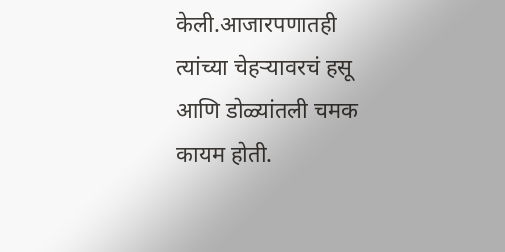केली.आजारपणातही त्यांच्या चेहऱ्यावरचं हसू आणि डोळ्यांतली चमक कायम होती.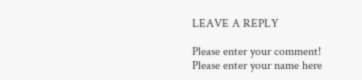LEAVE A REPLY

Please enter your comment!
Please enter your name here